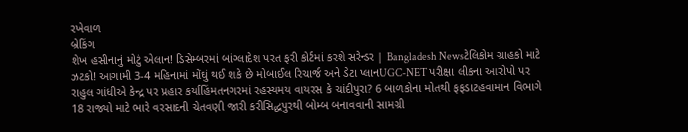રખેવાળ
બ્રેકિંગ
શેખ હસીનાનું મોટું એલાન! ડિસેમ્બરમાં બાંગ્લાદેશ પરત ફરી કોર્ટમાં કરશે સરેન્ડર | Bangladesh Newsટેલિકોમ ગ્રાહકો માટે ઝટકો! આગામી 3-4 મહિનામાં મોંઘું થઈ શકે છે મોબાઈલ રિચાર્જ અને ડેટા પ્લાનUGC-NET પરીક્ષા લીકના આરોપો પર રાહુલ ગાંધીએ કેન્દ્ર પર પ્રહાર કર્યાહિંમતનગરમાં રહસ્યમય વાયરસ કે ચાંદીપુરા? 6 બાળકોના મોતથી ફફડાટહવામાન વિભાગે 18 રાજ્યો માટે ભારે વરસાદની ચેતવણી જારી કરીસિદ્ધપુરથી બોમ્બ બનાવવાની સામગ્રી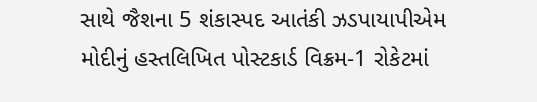સાથે જૈશના 5 શંકાસ્પદ આતંકી ઝડપાયાપીએમ મોદીનું હસ્તલિખિત પોસ્ટકાર્ડ વિક્રમ-1 રોકેટમાં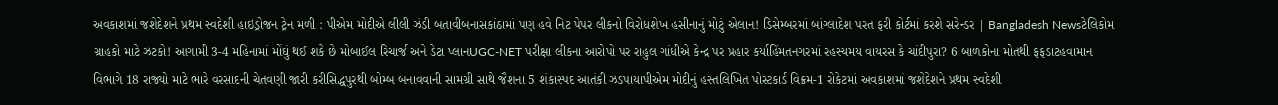અવકાશમાં જશેદેશને પ્રથમ સ્વદેશી હાઇડ્રોજન ટ્રેન મળી : પીએમ મોદીએ લીલી ઝંડી બતાવીબનાસકાંઠામાં પણ હવે નિટ પેપર લીકનો વિરોધશેખ હસીનાનું મોટું એલાન! ડિસેમ્બરમાં બાંગ્લાદેશ પરત ફરી કોર્ટમાં કરશે સરેન્ડર | Bangladesh Newsટેલિકોમ ગ્રાહકો માટે ઝટકો! આગામી 3-4 મહિનામાં મોંઘું થઈ શકે છે મોબાઈલ રિચાર્જ અને ડેટા પ્લાનUGC-NET પરીક્ષા લીકના આરોપો પર રાહુલ ગાંધીએ કેન્દ્ર પર પ્રહાર કર્યાહિંમતનગરમાં રહસ્યમય વાયરસ કે ચાંદીપુરા? 6 બાળકોના મોતથી ફફડાટહવામાન વિભાગે 18 રાજ્યો માટે ભારે વરસાદની ચેતવણી જારી કરીસિદ્ધપુરથી બોમ્બ બનાવવાની સામગ્રી સાથે જૈશના 5 શંકાસ્પદ આતંકી ઝડપાયાપીએમ મોદીનું હસ્તલિખિત પોસ્ટકાર્ડ વિક્રમ-1 રોકેટમાં અવકાશમાં જશેદેશને પ્રથમ સ્વદેશી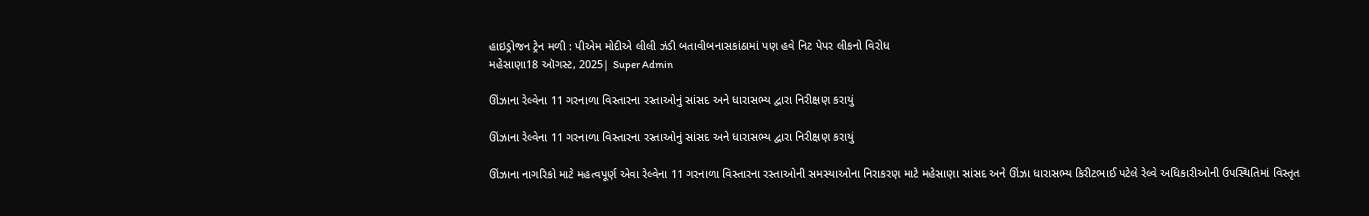હાઇડ્રોજન ટ્રેન મળી : પીએમ મોદીએ લીલી ઝંડી બતાવીબનાસકાંઠામાં પણ હવે નિટ પેપર લીકનો વિરોધ
મહેસાણા18 ઑગસ્ટ, 2025| Super Admin

ઊંઝાના રેલ્વેના 11 ગરનાળા વિસ્તારના રસ્તાઓનું સાંસદ અને ધારાસભ્ય દ્વારા નિરીક્ષણ કરાયું

ઊંઝાના રેલ્વેના 11 ગરનાળા વિસ્તારના રસ્તાઓનું સાંસદ અને ધારાસભ્ય દ્વારા નિરીક્ષણ કરાયું

ઊંઝાના નાગરિકો માટે મહત્વપૂર્ણ એવા રેલ્વેના 11 ગરનાળા વિસ્તારના રસ્તાઓની સમસ્યાઓના નિરાકરણ માટે મહેસાણા સાંસદ અને ઊંઝા ધારાસભ્ય કિરીટભાઈ પટેલે રેલ્વે અધિકારીઓની ઉપસ્થિતિમાં વિસ્તૃત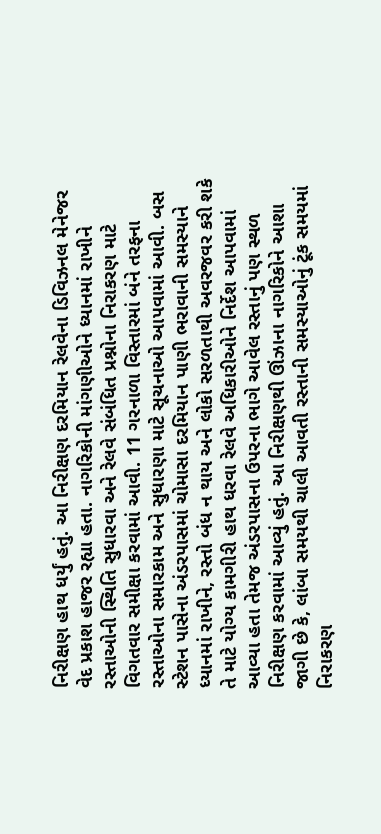નિરીક્ષણ હાથ ધર્યું હતું. આ નિરીક્ષણ દરમિયાન રેલવેના ડિવિઝનલ મેનેજર વેદ પ્રકાશ હાજર રહ્યા હતા. નાગરિકોની માંગણીઓને ધ્યાનમાં રાખીને રસ્તાઓની સ્થિતિ સુધારવા અને રેલવે સંબંધિત પ્રશ્નોના નિરાકરણ માટે વિગતવાર સમીક્ષા કરવામાં આવી. 11 ગરનાળા વિસ્તારમાં બંને તરફના રસ્તાઓના સમારકામ અને સુધારણા માટે સૂચનાઓ આપવામાં આવી. બસ સ્ટેશન પાસેના અંડરપાસમાં ચોમાસા દરમિયાન પાણી ભરાવાની સમસ્યાને ધ્યાનમાં રાખીને, રસ્તો બંધ ન થાય અને લોકો સરળતાથી અવરજવર કરી શકે તે માટે યોગ્ય કામગીરી હાથ ધરવા રેલવે અધિકારીઓને નિર્દેશ આપવામાં આવ્યા હતા તેમજ અંડરપાસના ઉપરના ભાગે આવેલ રસ્તાનું પણ સ્થળ નિરીક્ષણ કરવામાં આવ્યું હતું. આ નિરીક્ષણથી ઊંઝાના નાગરિકોને આશા જાગી છે કે, લાંબા સમયથી ચાલી આવતી રસ્તાની સમસ્યાઓનું ટૂંક સમયમાં નિરાકરણ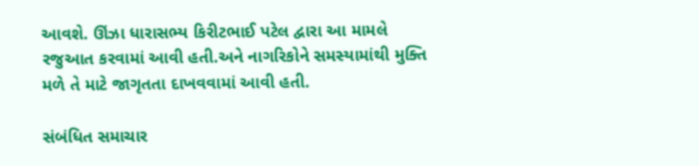આવશે. ઊંઝા ધારાસભ્ય કિરીટભાઈ પટેલ દ્વારા આ મામલે રજુઆત કરવામાં આવી હતી.અને નાગરિકોને સમસ્યામાંથી મુક્તિ મળે તે માટે જાગૃતતા દાખવવામાં આવી હતી.

સંબંધિત સમાચાર